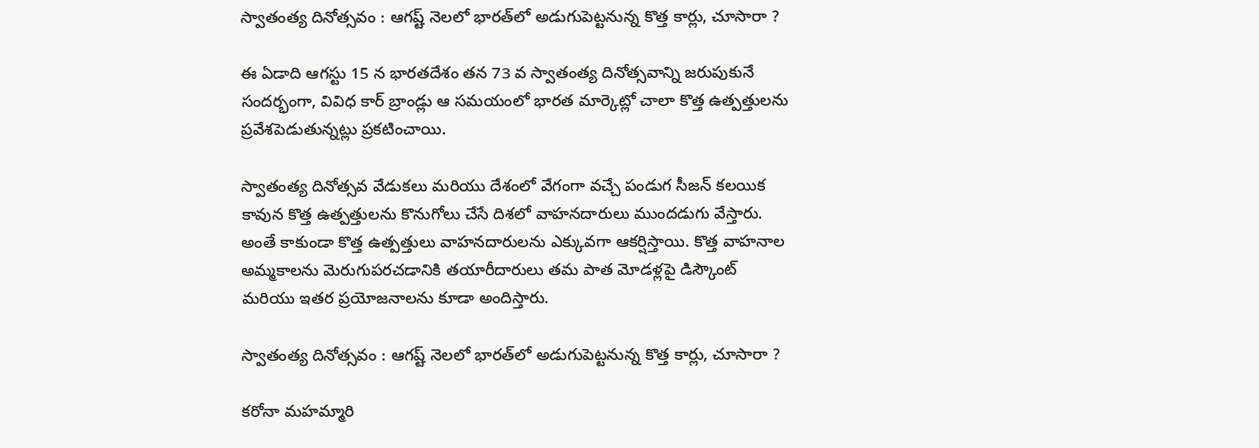స్వాతంత్య దినోత్సవం : ఆగష్ట్ నెలలో భారత్‌లో అడుగుపెట్టనున్న కొత్త కార్లు, చూసారా ?

ఈ ఏడాది ఆగస్టు 15 న భారతదేశం తన 73 వ స్వాతంత్య దినోత్సవాన్ని జరుపుకునే సందర్భంగా, వివిధ కార్ బ్రాండ్లు ఆ సమయంలో భారత మార్కెట్లో చాలా కొత్త ఉత్పత్తులను ప్రవేశపెడుతున్నట్లు ప్రకటించాయి.

స్వాతంత్య దినోత్సవ వేడుకలు మరియు దేశంలో వేగంగా వచ్చే పండుగ సీజన్ కలయిక కావున కొత్త ఉత్పత్తులను కొనుగోలు చేసే దిశలో వాహనదారులు ముందడుగు వేస్తారు. అంతే కాకుండా కొత్త ఉత్పత్తులు వాహనదారులను ఎక్కువగా ఆకర్షిస్తాయి. కొత్త వాహనాల అమ్మకాలను మెరుగుపరచడానికి తయారీదారులు తమ పాత మోడళ్లపై డిస్కౌంట్ మరియు ఇతర ప్రయోజనాలను కూడా అందిస్తారు.

స్వాతంత్య దినోత్సవం : ఆగష్ట్ నెలలో భారత్‌లో అడుగుపెట్టనున్న కొత్త కార్లు, చూసారా ?

కరోనా మహమ్మారి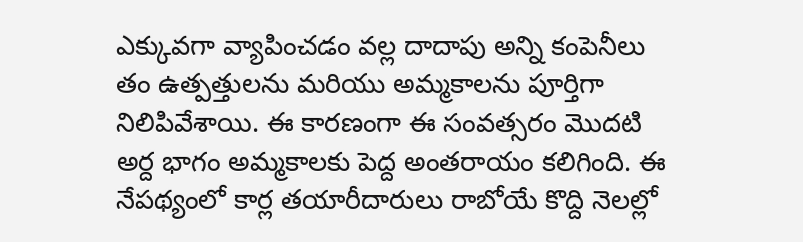ఎక్కువగా వ్యాపించడం వల్ల దాదాపు అన్ని కంపెనీలు తం ఉత్పత్తులను మరియు అమ్మకాలను పూర్తిగా నిలిపివేశాయి. ఈ కారణంగా ఈ సంవత్సరం మొదటి అర్ద భాగం అమ్మకాలకు పెద్ద అంతరాయం కలిగింది. ఈ నేపథ్యంలో కార్ల తయారీదారులు రాబోయే కొద్ది నెలల్లో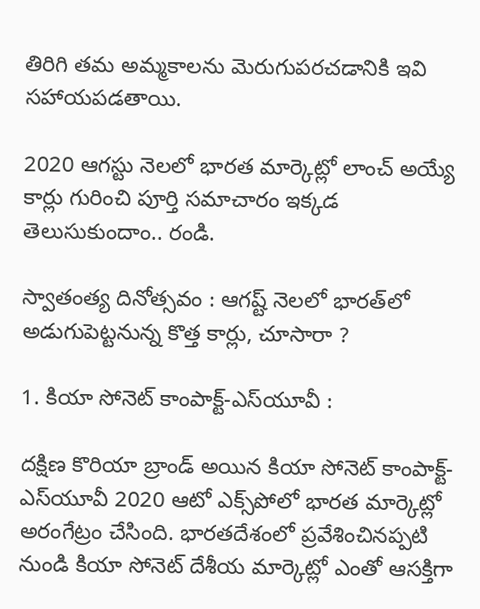తిరిగి తమ అమ్మకాలను మెరుగుపరచడానికి ఇవి సహాయపడతాయి.

2020 ఆగస్టు నెలలో భారత మార్కెట్లో లాంచ్ అయ్యే కార్లు గురించి పూర్తి సమాచారం ఇక్కడ తెలుసుకుందాం.. రండి.

స్వాతంత్య దినోత్సవం : ఆగష్ట్ నెలలో భారత్‌లో అడుగుపెట్టనున్న కొత్త కార్లు, చూసారా ?

1. కియా సోనెట్ కాంపాక్ట్-ఎస్‌యూవీ :

దక్షిణ కొరియా బ్రాండ్ అయిన కియా సోనెట్ కాంపాక్ట్-ఎస్‌యూవీ 2020 ఆటో ఎక్స్‌పోలో భారత మార్కెట్లో అరంగేట్రం చేసింది. భారతదేశంలో ప్రవేశించినప్పటి నుండి కియా సోనెట్ దేశీయ మార్కెట్లో ఎంతో ఆసక్తిగా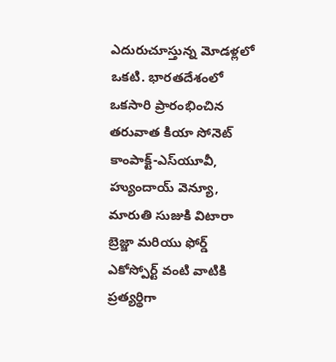ఎదురుచూస్తున్న మోడళ్లలో ఒకటి. భారతదేశంలో ఒకసారి ప్రారంభించిన తరువాత కియా సోనెట్ కాంపాక్ట్-ఎస్‌యూవీ, హ్యుందాయ్ వెన్యూ, మారుతి సుజుకి విటారా బ్రెజ్జా మరియు ఫోర్డ్ ఎకోస్పోర్ట్ వంటి వాటికి ప్రత్యర్థిగా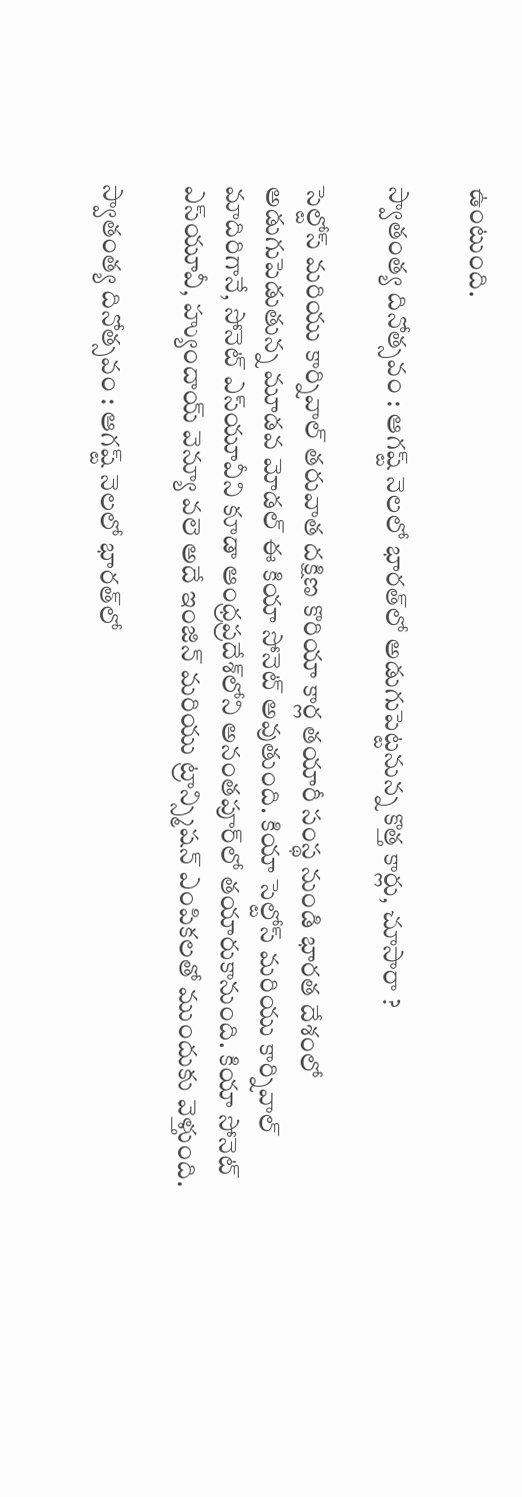ఉంటుంది.

స్వాతంత్య దినోత్సవం : ఆగష్ట్ నెలలో భారత్‌లో అడుగుపెట్టనున్న కొత్త కార్లు, చూసారా ?

సెల్టోస్ మరియు కార్నివాల్ తరువాత దక్షిణ కొరియా కార్ల తయారీ సంస్థ నుండి భారత దేశంలో అడుగుపెడుతున్న మూడవ మోడల్ ఈ కియా సోనెట్ అవుతుంది. కియా సెల్టోస్ మరియు కార్నివాల్ మాదిరిగానే, సోనెట్ ఎస్‌యూవీని కూడా ఆంధ్రప్రదేశ్‌లోని అనంతపూర్‌లో తయారుకానుంది. కియా సోనెట్ ఎస్‌యూవీ, హ్యుందాయ్ వెన్యూ వలె అదే ఇంజిన్ మరియు ట్రాన్స్మిషన్ ఎంపికలతో ముందుకు వెళ్తుంది.

స్వాతంత్య దినోత్సవం : ఆగష్ట్ నెలలో భారత్‌లో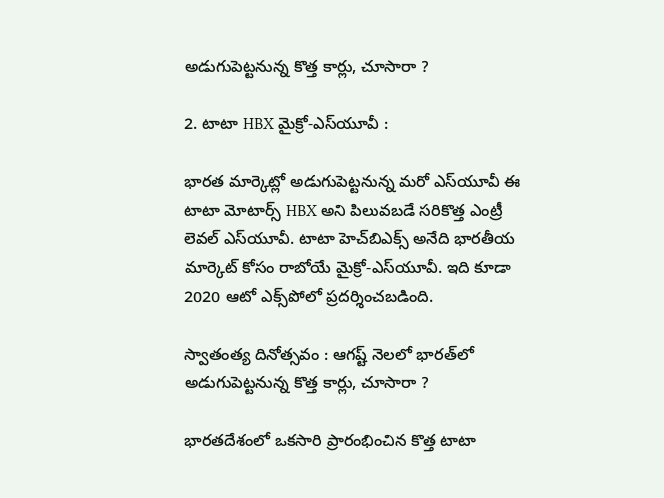అడుగుపెట్టనున్న కొత్త కార్లు, చూసారా ?

2. టాటా HBX మైక్రో-ఎస్‌యూవీ :

భారత మార్కెట్లో అడుగుపెట్టనున్న మరో ఎస్‌యూవీ ఈ టాటా మోటార్స్ HBX అని పిలువబడే సరికొత్త ఎంట్రీ లెవల్ ఎస్‌యూవీ. టాటా హెచ్‌బిఎక్స్ అనేది భారతీయ మార్కెట్ కోసం రాబోయే మైక్రో-ఎస్‌యూవీ. ఇది కూడా 2020 ఆటో ఎక్స్‌పోలో ప్రదర్శించబడింది.

స్వాతంత్య దినోత్సవం : ఆగష్ట్ నెలలో భారత్‌లో అడుగుపెట్టనున్న కొత్త కార్లు, చూసారా ?

భారతదేశంలో ఒకసారి ప్రారంభించిన కొత్త టాటా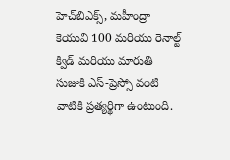హెచ్‌బిఎక్స్, మహీంద్రా కెయువి 100 మరియు రెనాల్ట్ క్విడ్ మరియు మారుతి సుజుకి ఎస్-ప్రెస్సో వంటి వాటికి ప్రత్యర్థిగా ఉంటుంది.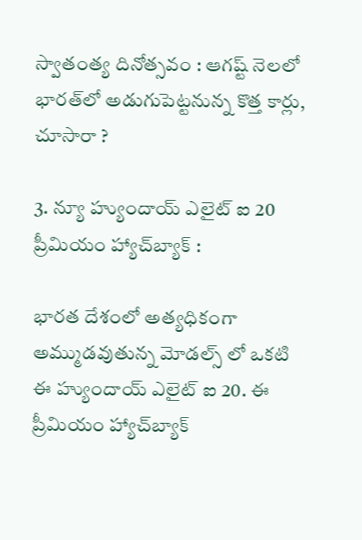స్వాతంత్య దినోత్సవం : ఆగష్ట్ నెలలో భారత్‌లో అడుగుపెట్టనున్న కొత్త కార్లు, చూసారా ?

3. న్యూ హ్యుందాయ్ ఎలైట్ ఐ 20 ప్రీమియం హ్యాచ్‌బ్యాక్ :

భారత దేశంలో అత్యధికంగా అమ్ముడవుతున్న మోడల్స్ లో ఒకటి ఈ హ్యుందాయ్ ఎలైట్ ఐ 20. ఈ ప్రీమియం హ్యాచ్‌బ్యాక్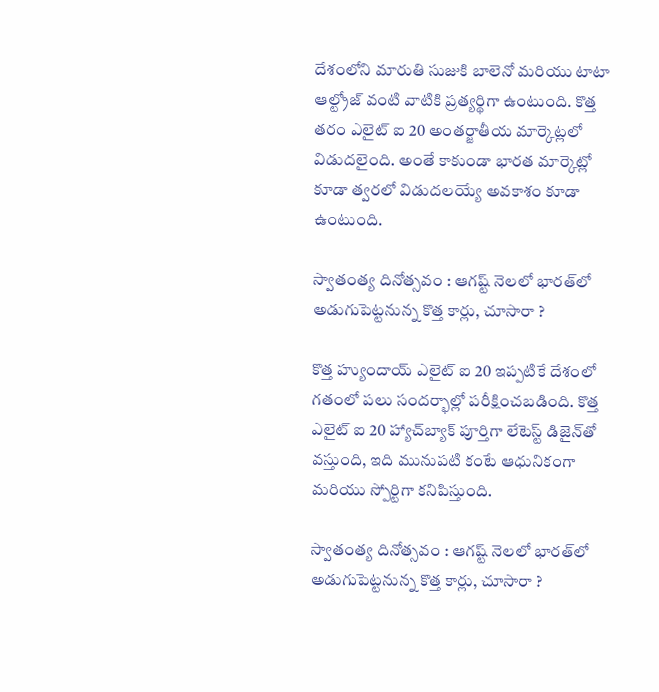దేశంలోని మారుతి సుజుకి బాలెనో మరియు టాటా ఆల్ట్రోజ్ వంటి వాటికి ప్రత్యర్థిగా ఉంటుంది. కొత్త తరం ఎలైట్ ఐ 20 అంతర్జాతీయ మార్కెట్లలో విడుదలైంది. అంతే కాకుండా భారత మార్కెట్లో కూడా త్వరలో విడుదలయ్యే అవకాశం కూడా ఉంటుంది.

స్వాతంత్య దినోత్సవం : ఆగష్ట్ నెలలో భారత్‌లో అడుగుపెట్టనున్న కొత్త కార్లు, చూసారా ?

కొత్త హ్యుందాయ్ ఎలైట్ ఐ 20 ఇప్పటికే దేశంలో గతంలో పలు సందర్భాల్లో పరీక్షించబడింది. కొత్త ఎలైట్ ఐ 20 హ్యాచ్‌బ్యాక్ పూర్తిగా లేటెస్ట్ డిజైన్‌తో వస్తుంది, ఇది మునుపటి కంటే ఆధునికంగా మరియు స్పోర్టిగా కనిపిస్తుంది.

స్వాతంత్య దినోత్సవం : ఆగష్ట్ నెలలో భారత్‌లో అడుగుపెట్టనున్న కొత్త కార్లు, చూసారా ?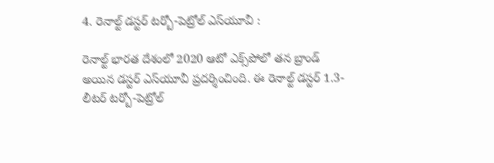4. రెనాల్ట్ డస్టర్ టర్బో-పెట్రోల్ ఎస్‌యూవీ :

రెనాల్ట్ భారత దేశంలో 2020 ఆటో ఎక్స్‌పోలో తన బ్రాండ్ అయిన డస్టర్ ఎస్‌యూవీ ప్రదర్శించింది. ఈ రెనాల్ట్ డస్టర్ 1.3-లీటర్ టర్బో-పెట్రోల్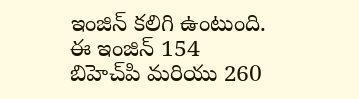ఇంజిన్‌ కలిగి ఉంటుంది. ఈ ఇంజిన్ 154 బిహెచ్‌పి మరియు 260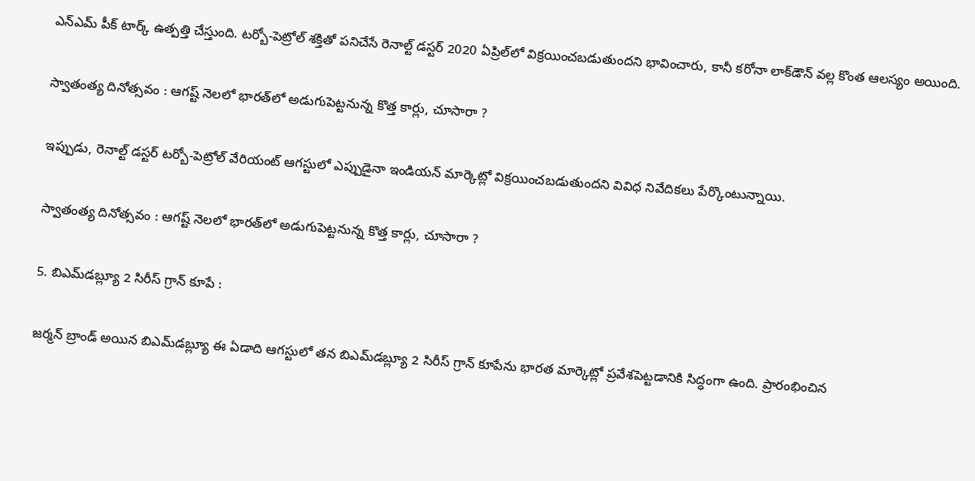ఎన్ఎమ్ పీక్ టార్క్ ఉత్పత్తి చేస్తుంది. టర్బో-పెట్రోల్ శక్తితో పనిచేసే రెనాల్ట్ డస్టర్ 2020 ఏప్రిల్‌లో విక్రయించబడుతుందని భావించారు, కానీ కరోనా లాక్‌డౌన్ వల్ల కొంత ఆలస్యం అయింది.

స్వాతంత్య దినోత్సవం : ఆగష్ట్ నెలలో భారత్‌లో అడుగుపెట్టనున్న కొత్త కార్లు, చూసారా ?

ఇప్పుడు, రెనాల్ట్ డస్టర్ టర్బో-పెట్రోల్ వేరియంట్ ఆగస్టులో ఎప్పుడైనా ఇండియన్ మార్కెట్లో విక్రయించబడుతుందని వివిధ నివేదికలు పేర్కొంటున్నాయి.

స్వాతంత్య దినోత్సవం : ఆగష్ట్ నెలలో భారత్‌లో అడుగుపెట్టనున్న కొత్త కార్లు, చూసారా ?

5. బిఎమ్‌డబ్ల్యూ 2 సిరీస్ గ్రాన్ కూపే :

జర్మన్ బ్రాండ్ అయిన బిఎమ్‌డబ్ల్యూ ఈ ఏడాది ఆగస్టులో తన బిఎమ్‌డబ్ల్యూ 2 సిరీస్ గ్రాన్ కూపేను భారత మార్కెట్లో ప్రవేశపెట్టడానికి సిద్ధంగా ఉంది. ప్రారంభించిన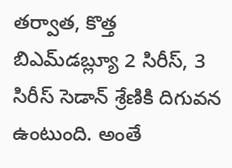తర్వాత, కొత్త బిఎమ్‌డబ్ల్యూ 2 సిరీస్, 3 సిరీస్ సెడాన్ శ్రేణికి దిగువన ఉంటుంది. అంతే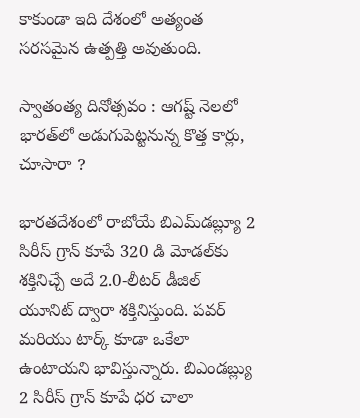కాకుండా ఇది దేశంలో అత్యంత సరసమైన ఉత్పత్తి అవుతుంది.

స్వాతంత్య దినోత్సవం : ఆగష్ట్ నెలలో భారత్‌లో అడుగుపెట్టనున్న కొత్త కార్లు, చూసారా ?

భారతదేశంలో రాబోయే బిఎమ్‌డబ్ల్యూ 2 సిరీస్ గ్రాన్ కూపే 320 డి మోడల్‌కు శక్తినిచ్చే అదే 2.0-లీటర్ డీజిల్ యూనిట్ ద్వారా శక్తినిస్తుంది. పవర్ మరియు టార్క్ కూడా ఒకేలా ఉంటాయని భావిస్తున్నారు. బిఎండబ్ల్యు 2 సిరీస్ గ్రాన్ కూపే ధర చాలా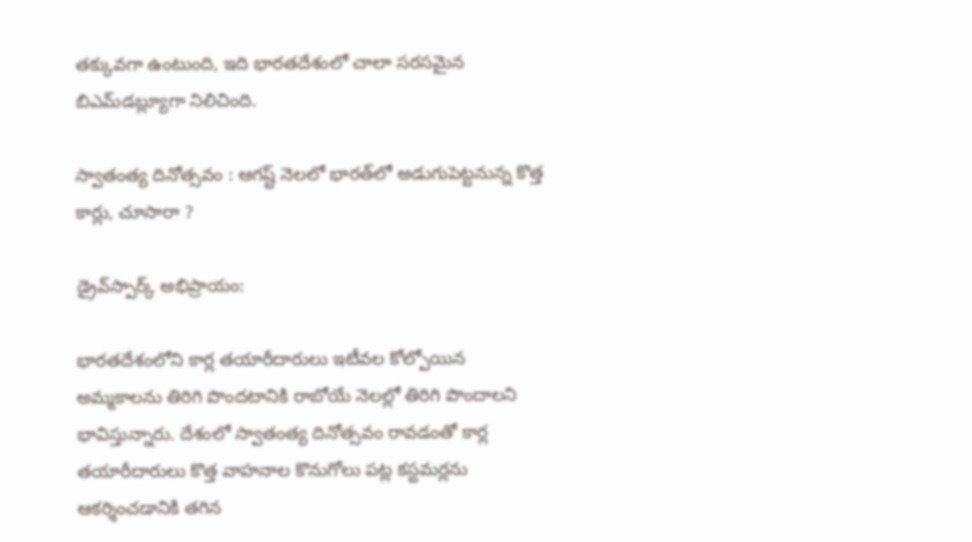తక్కువగా ఉంటుంది, ఇది భారతదేశంలో చాలా సరసమైన బిఎమ్‌డబ్ల్యూగా నిలిచింది.

స్వాతంత్య దినోత్సవం : ఆగష్ట్ నెలలో భారత్‌లో అడుగుపెట్టనున్న కొత్త కార్లు, చూసారా ?

డ్రైవ్‌స్పార్క్ అభిప్రాయం:

భారతదేశంలోని కార్ల తయారీదారులు ఇటీవల కోల్పోయిన అమ్మకాలను తిరిగి పొందటానికి రాబోయే నెలల్లో తిరిగి పొందాలని భావిస్తున్నారు. దేశంలో స్వాతంత్య దినోత్సవం రావడంతో కార్ల తయారీదారులు కొత్త వాహనాల కొనుగోలు పట్ల కస్టమర్లను ఆకర్శించడానికి తగిన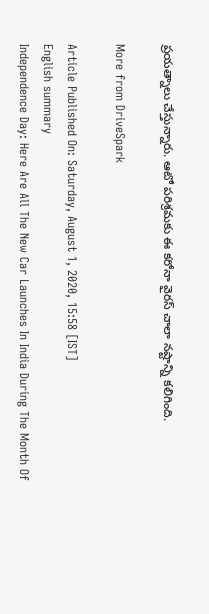ప్రయత్నాలు చేస్తున్నారు. ఆటో పరిశ్రమకు ఈ కరోనా వైరస్ చాలా నష్టాన్ని కలిగింది.

More from DriveSpark

Article Published On: Saturday, August 1, 2020, 15:58 [IST]
English summary
Independence Day: Here Are All The New Car Launches In India During The Month Of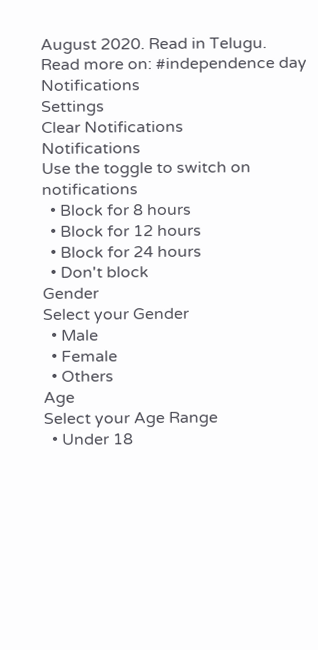August 2020. Read in Telugu.
Read more on: #independence day
Notifications
Settings
Clear Notifications
Notifications
Use the toggle to switch on notifications
  • Block for 8 hours
  • Block for 12 hours
  • Block for 24 hours
  • Don't block
Gender
Select your Gender
  • Male
  • Female
  • Others
Age
Select your Age Range
  • Under 18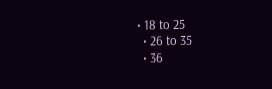• 18 to 25
  • 26 to 35
  • 36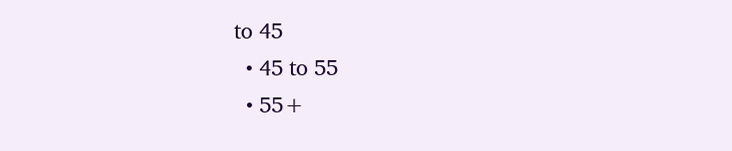to 45
  • 45 to 55
  • 55+